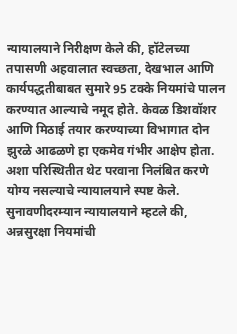न्यायालयाने निरीक्षण केले की, हॉटेलच्या तपासणी अहवालात स्वच्छता, देखभाल आणि कार्यपद्धतीबाबत सुमारे 95 टक्के नियमांचे पालन करण्यात आल्याचे नमूद होते. केवळ डिशवॉशर आणि मिठाई तयार करण्याच्या विभागात दोन झुरळे आढळणे हा एकमेव गंभीर आक्षेप होता. अशा परिस्थितीत थेट परवाना निलंबित करणे योग्य नसल्याचे न्यायालयाने स्पष्ट केले.
सुनावणीदरम्यान न्यायालयाने म्हटले की, अन्नसुरक्षा नियमांची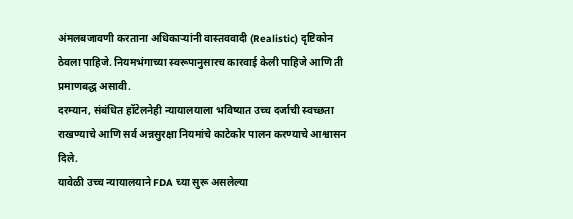अंमलबजावणी करताना अधिकाऱ्यांनी वास्तववादी (Realistic) दृष्टिकोन ठेवला पाहिजे. नियमभंगाच्या स्वरूपानुसारच कारवाई केली पाहिजे आणि ती प्रमाणबद्ध असावी.
दरम्यान, संबंधित हॉटेलनेही न्यायालयाला भविष्यात उच्च दर्जाची स्वच्छता राखण्याचे आणि सर्व अन्नसुरक्षा नियमांचे काटेकोर पालन करण्याचे आश्वासन दिले.
यावेळी उच्च न्यायालयाने FDA च्या सुरू असलेल्या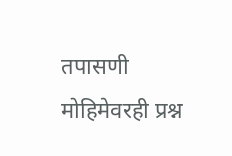तपासणी मोहिमेवरही प्रश्न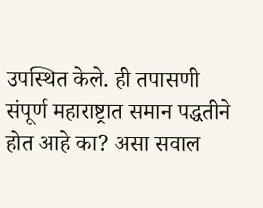उपस्थित केले. ही तपासणी संपूर्ण महाराष्ट्रात समान पद्धतीने होत आहे का? असा सवाल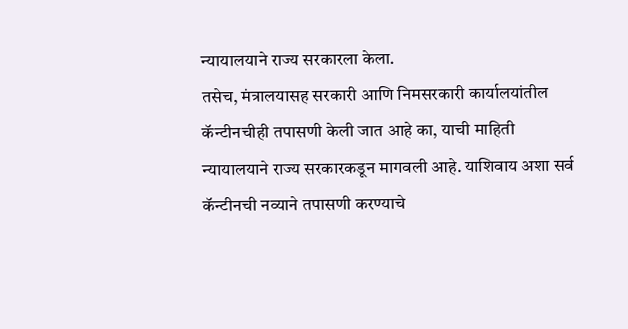न्यायालयाने राज्य सरकारला केला.
तसेच, मंत्रालयासह सरकारी आणि निमसरकारी कार्यालयांतील कॅन्टीनचीही तपासणी केली जात आहे का, याची माहिती न्यायालयाने राज्य सरकारकडून मागवली आहे. याशिवाय अशा सर्व कॅन्टीनची नव्याने तपासणी करण्याचे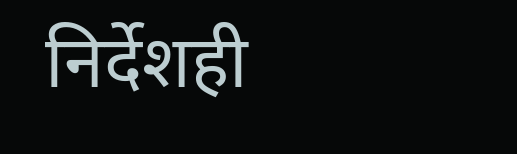निर्देशही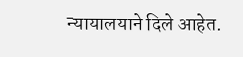न्यायालयाने दिले आहेत.